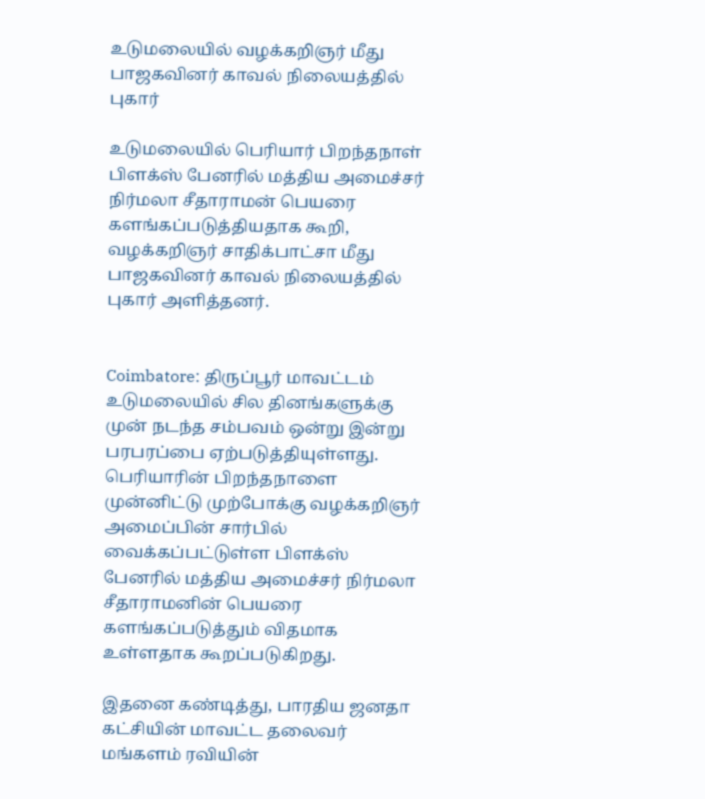உடுமலையில் வழக்கறிஞர் மீது பாஜகவினர் காவல் நிலையத்தில் புகார்

உடுமலையில் பெரியார் பிறந்தநாள் பிளக்ஸ் பேனரில் மத்திய அமைச்சர் நிர்மலா சீதாராமன் பெயரை களங்கப்படுத்தியதாக கூறி, வழக்கறிஞர் சாதிக்பாட்சா மீது பாஜகவினர் காவல் நிலையத்தில் புகார் அளித்தனர்.


Coimbatore: திருப்பூர் மாவட்டம் உடுமலையில் சில தினங்களுக்கு முன் நடந்த சம்பவம் ஒன்று இன்று பரபரப்பை ஏற்படுத்தியுள்ளது. பெரியாரின் பிறந்தநாளை முன்னிட்டு முற்போக்கு வழக்கறிஞர் அமைப்பின் சார்பில் வைக்கப்பட்டுள்ள பிளக்ஸ் பேனரில் மத்திய அமைச்சர் நிர்மலா சீதாராமனின் பெயரை களங்கப்படுத்தும் விதமாக உள்ளதாக கூறப்படுகிறது.

இதனை கண்டித்து, பாரதிய ஜனதா கட்சியின் மாவட்ட தலைவர் மங்களம் ரவியின்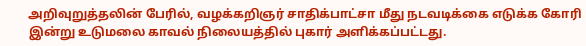அறிவுறுத்தலின் பேரில், வழக்கறிஞர் சாதிக்பாட்சா மீது நடவடிக்கை எடுக்க கோரி இன்று உடுமலை காவல் நிலையத்தில் புகார் அளிக்கப்பட்டது.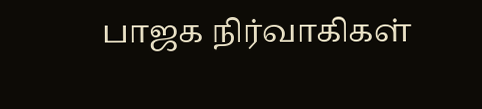பாஜக நிர்வாகிகள்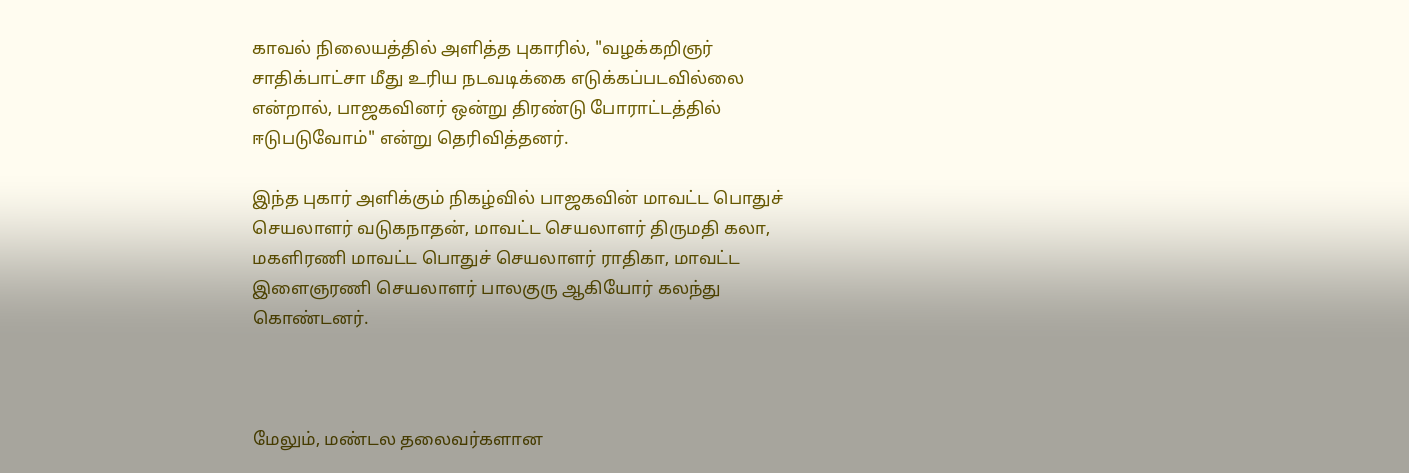காவல் நிலையத்தில் அளித்த புகாரில், "வழக்கறிஞர் சாதிக்பாட்சா மீது உரிய நடவடிக்கை எடுக்கப்படவில்லை என்றால், பாஜகவினர் ஒன்று திரண்டு போராட்டத்தில் ஈடுபடுவோம்" என்று தெரிவித்தனர்.

இந்த புகார் அளிக்கும் நிகழ்வில் பாஜகவின் மாவட்ட பொதுச் செயலாளர் வடுகநாதன், மாவட்ட செயலாளர் திருமதி கலா, மகளிரணி மாவட்ட பொதுச் செயலாளர் ராதிகா, மாவட்ட இளைஞரணி செயலாளர் பாலகுரு ஆகியோர் கலந்து கொண்டனர்.



மேலும், மண்டல தலைவர்களான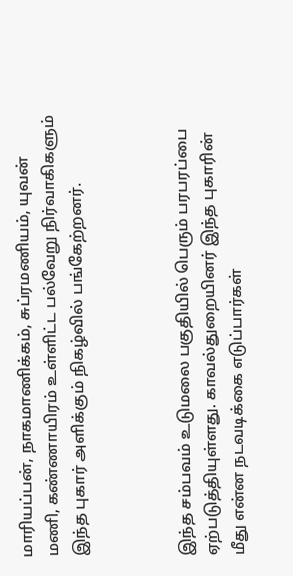மாரியப்பன், நாகமாணிக்கம், சுப்ரமணியம், யுவன் மணி, கண்ணாயிரம் உள்ளிட்ட பல்வேறு நிர்வாகிகளும் இந்த புகார் அளிக்கும் நிகழ்வில் பங்கேற்றனர்.



இந்த சம்பவம் உடுமலை பகுதியில் பெரும் பரபரப்பை ஏற்படுத்தியுள்ளது. காவல்துறையினர் இந்த புகாரின் மீது என்ன நடவடிக்கை எடுப்பார்கள்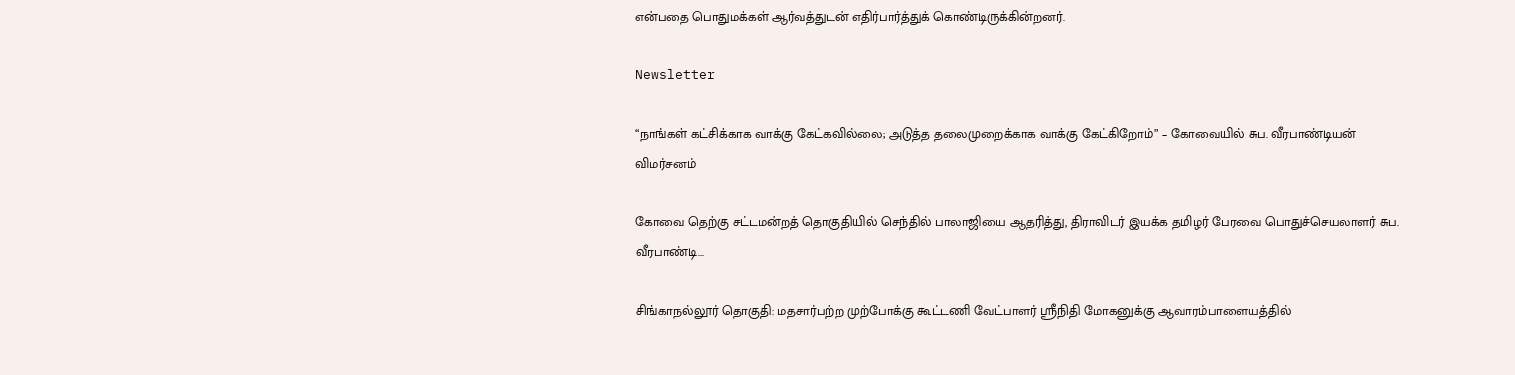என்பதை பொதுமக்கள் ஆர்வத்துடன் எதிர்பார்த்துக் கொண்டிருக்கின்றனர்.

Newsletter

“நாங்கள் கட்சிக்காக வாக்கு கேட்கவில்லை; அடுத்த தலைமுறைக்காக வாக்கு கேட்கிறோம்” – கோவையில் சுப. வீரபாண்டியன் விமர்சனம்

கோவை தெற்கு சட்டமன்றத் தொகுதியில் செந்தில் பாலாஜியை ஆதரித்து, திராவிடர் இயக்க தமிழர் பேரவை பொதுச்செயலாளர் சுப. வீரபாண்டி...

சிங்காநல்லூர் தொகுதி: மதசார்பற்ற முற்போக்கு கூட்டணி வேட்பாளர் ஸ்ரீநிதி மோகனுக்கு ஆவாரம்பாளையத்தில்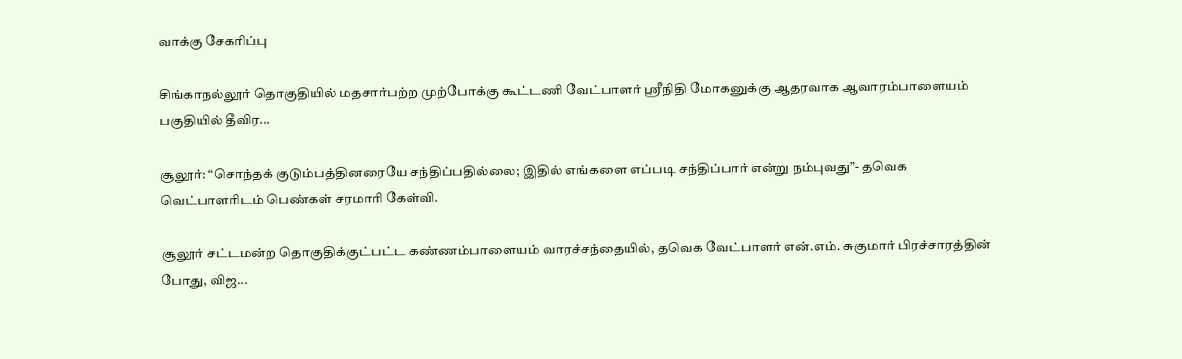வாக்கு சேகரிப்பு

சிங்காநல்லூர் தொகுதியில் மதசார்பற்ற முற்போக்கு கூட்டணி வேட்பாளர் ஸ்ரீநிதி மோகனுக்கு ஆதரவாக ஆவாரம்பாளையம் பகுதியில் தீவிர...

சூலூர்: “சொந்தக் குடும்பத்தினரையே சந்திப்பதில்லை; இதில் எங்களை எப்படி சந்திப்பார் என்று நம்புவது”- தவெக வெட்பாளரிடம் பெண்கள் சரமாரி கேள்வி.

சூலூர் சட்டமன்ற தொகுதிக்குட்பட்ட கண்ணம்பாளையம் வாரச்சந்தையில், தவெக வேட்பாளர் என்.எம். சுகுமார் பிரச்சாரத்தின் போது, விஜ...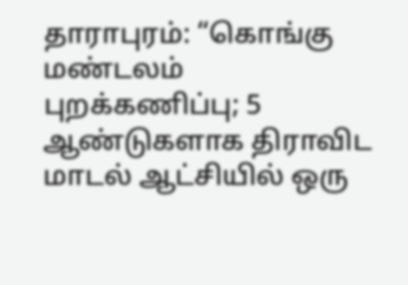தாராபுரம்: “கொங்கு மண்டலம் புறக்கணிப்பு; 5 ஆண்டுகளாக திராவிட மாடல் ஆட்சியில் ஒரு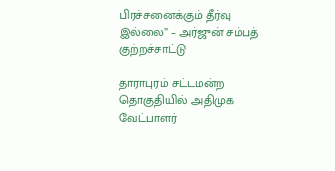பிரச்சனைக்கும் தீர்வு இல்லை” – அர்ஜுன் சம்பத் குற்றச்சாட்டு

தாராபுரம் சட்டமன்ற தொகுதியில் அதிமுக வேட்பாளர்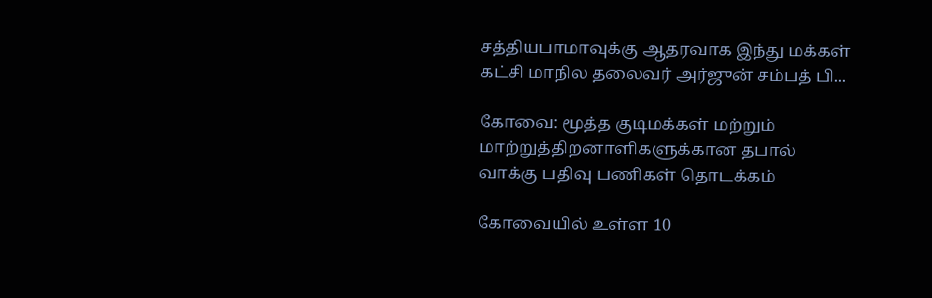சத்தியபாமாவுக்கு ஆதரவாக இந்து மக்கள் கட்சி மாநில தலைவர் அர்ஜுன் சம்பத் பி...

கோவை: மூத்த குடிமக்கள் மற்றும் மாற்றுத்திறனாளிகளுக்கான தபால் வாக்கு பதிவு பணிகள் தொடக்கம்

கோவையில் உள்ள 10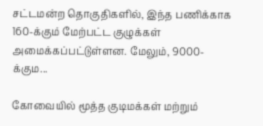சட்டமன்ற தொகுதிகளில், இந்த பணிக்காக 160-க்கும் மேற்பட்ட குழுக்கள் அமைக்கப்பட்டுள்ளன. மேலும், 9000-க்கும...

கோவையில் மூத்த குடிமக்கள் மற்றும்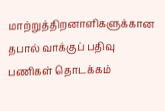மாற்றுத்திறனாளிகளுக்கான தபால் வாக்குப் பதிவு பணிகள் தொடக்கம்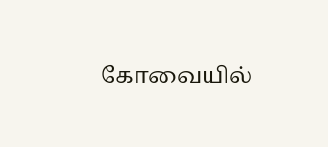கோவையில்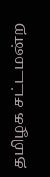தமிழக சட்டமன்ற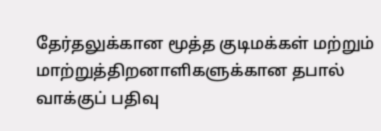தேர்தலுக்கான மூத்த குடிமக்கள் மற்றும் மாற்றுத்திறனாளிகளுக்கான தபால் வாக்குப் பதிவு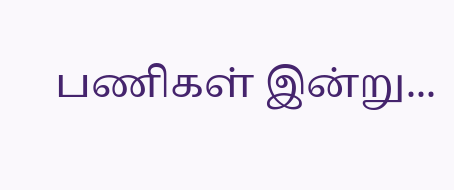பணிகள் இன்று...